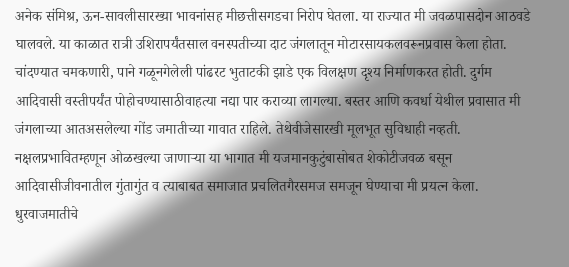अनेक संमिश्र, ऊन-सावलीसारख्या भावनांसह मीछत्तीसगडचा निरोप घेतला. या राज्यात मी जवळपासदोन आठवडे घालवले. या काळात रात्री उशिरापर्यंतसाल वनस्पतीच्या दाट जंगलातून मोटारसायकलवरूनप्रवास केला होता. चांदण्यात चमकणारी, पाने गळूनगेलेली पांढरट भुताटकी झाडे एक विलक्षण दृश्य निर्माणकरत होती. दुर्गम आदिवासी वस्तीपर्यंत पोहोचण्यासाठीवाहत्या नद्या पार कराव्या लागल्या. बस्तर आणि कवर्धा येथील प्रवासात मी जंगलाच्या आतअसलेल्या गोंड जमातीच्या गावात राहिले. तेथेवीजेसारखी मूलभूत सुविधाही नव्हती. नक्षलप्रभावितम्हणून ओळखल्या जाणाऱ्या या भागात मी यजमानकुटुंबासोबत शेकोटीजवळ बसून आदिवासीजीवनातील गुंतागुंत व त्याबाबत समाजात प्रचलितगैरसमज समजून घेण्याचा मी प्रयत्न केला. धुरवाजमातीचे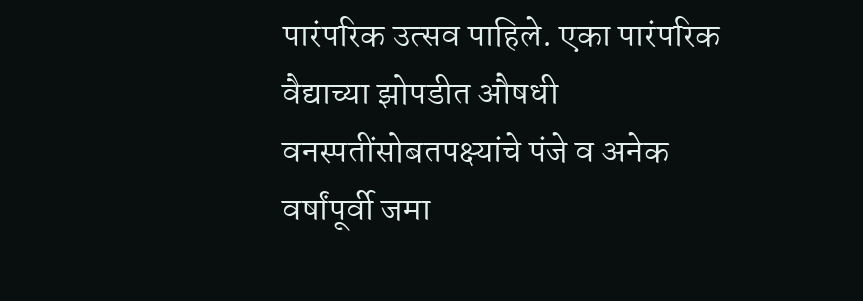पारंपरिक उत्सव पाहिले. एका पारंपरिक वैद्याच्या झोपडीत औषधी वनस्पतींसोबतपक्ष्यांचे पंजे व अनेक वर्षांपूर्वी जमा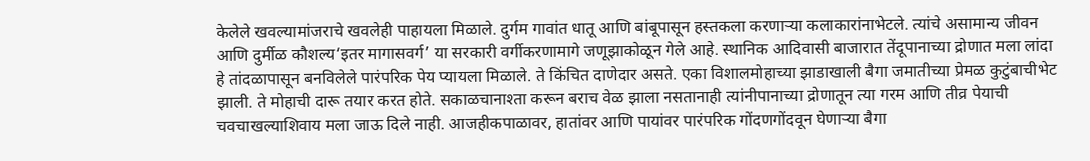केलेले खवल्यामांजराचे खवलेही पाहायला मिळाले. दुर्गम गावांत धातू आणि बांबूपासून हस्तकला करणाऱ्या कलाकारांनाभेटले. त्यांचे असामान्य जीवन आणि दुर्मीळ कौशल्य‘इतर मागासवर्ग’ या सरकारी वर्गीकरणामागे जणूझाकोळून गेले आहे. स्थानिक आदिवासी बाजारात तेंदूपानाच्या द्रोणात मला लांदा हे तांदळापासून बनविलेले पारंपरिक पेय प्यायला मिळाले. ते किंचित दाणेदार असते. एका विशालमोहाच्या झाडाखाली बैगा जमातीच्या प्रेमळ कुटुंबाचीभेट झाली. ते मोहाची दारू तयार करत होते. सकाळचानाश्ता करून बराच वेळ झाला नसतानाही त्यांनीपानाच्या द्रोणातून त्या गरम आणि तीव्र पेयाची चवचाखल्याशिवाय मला जाऊ दिले नाही. आजहीकपाळावर, हातांवर आणि पायांवर पारंपरिक गोंदणगोंदवून घेणाऱ्या बैगा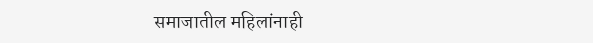समाजातील महिलांनाही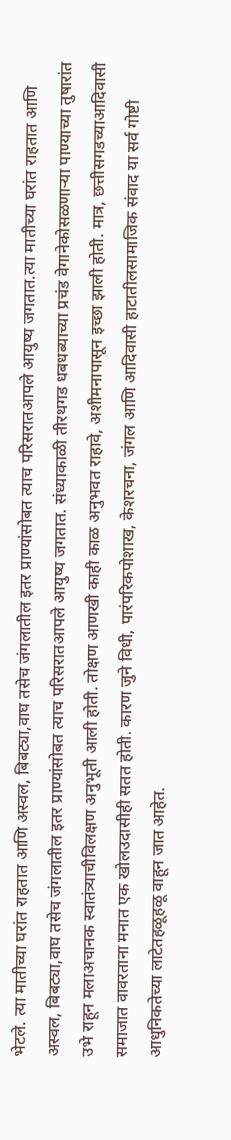भेटले. त्या मातीच्या घरांत राहतात आणि अस्वल, बिबट्या,वाघ तसेच जंगलातील इतर प्राण्यांसोबत त्याच परिसरातआपले आयुष्य जगतात.त्या मातीच्या घरांत राहतात आणि अस्वल, बिबट्या,वाघ तसेच जंगलातील इतर प्राण्यांसोबत त्याच परिसरातआपले आयुष्य जगतात. संध्याकाळी तीरथगड धबधब्याच्या प्रचंड वेगानेकोसळणाऱ्या पाण्याच्या तुषारांत उभे राहून मलाअचानक स्वातंत्र्याचीविलक्षण अनुभूती आली होती. तोक्षण आणखी काही काळ अनुभवत राहावे, अशीमनापासून इच्छा झाली होती. मात्र, छत्तीसगडच्याआदिवासी समाजात वावरताना मनात एक खोलउदासीही सतत होती. कारण जुने विधी, पारंपरिकपोशाख, केशरचना, जंगल आणि आदिवासी हाटातीलसामाजिक संवाद या सर्व गोष्टी आधुनिकतेच्या लाटेतहळूहळू वाहून जात आहेत.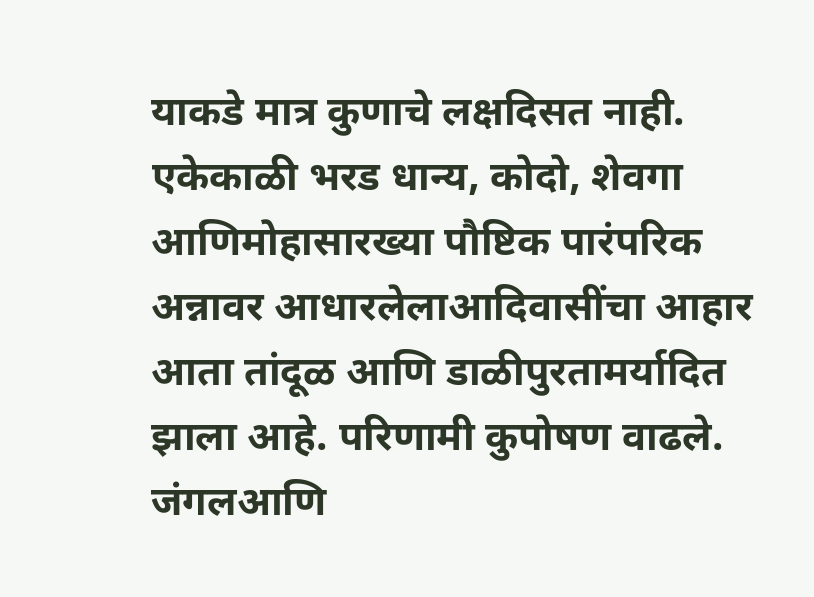याकडे मात्र कुणाचे लक्षदिसत नाही. एकेकाळी भरड धान्य, कोदो, शेवगा आणिमोहासारख्या पौष्टिक पारंपरिक अन्नावर आधारलेलाआदिवासींचा आहार आता तांदूळ आणि डाळीपुरतामर्यादित झाला आहे. परिणामी कुपोषण वाढले. जंगलआणि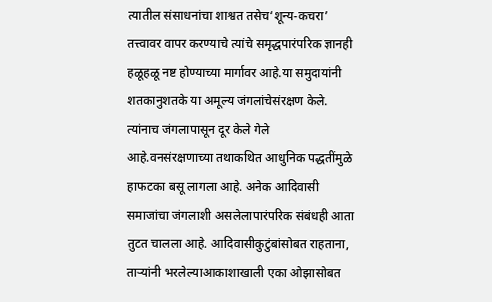त्यातील संसाधनांचा शाश्वत तसेच‘शून्य-कचरा’ तत्त्वावर वापर करण्याचे त्यांचे समृद्धपारंपरिक ज्ञानही हळूहळू नष्ट होण्याच्या मार्गावर आहे.या समुदायांनी शतकानुशतके या अमूल्य जंगलांचेसंरक्षण केले. त्यांनाच जंगलापासून दूर केले गेले आहे.वनसंरक्षणाच्या तथाकथित आधुनिक पद्धतींमुळे हाफटका बसू लागला आहे. अनेक आदिवासी समाजांचा जंगलाशी असलेलापारंपरिक संबंधही आता तुटत चालला आहे. आदिवासीकुटुंबांसोबत राहताना, ताऱ्यांनी भरलेल्याआकाशाखाली एका ओझासोबत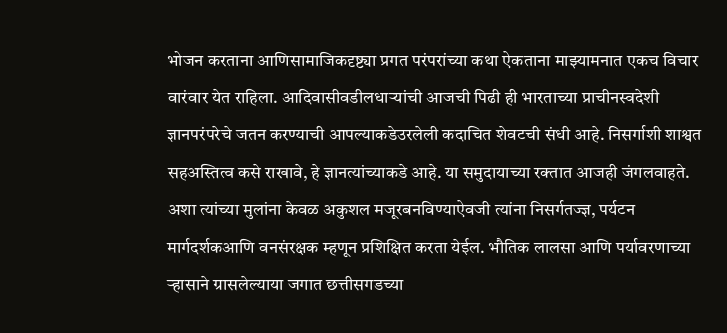भोजन करताना आणिसामाजिकदृष्ट्या प्रगत परंपरांच्या कथा ऐकताना माझ्यामनात एकच विचार वारंवार येत राहिला. आदिवासीवडीलधाऱ्यांची आजची पिढी ही भारताच्या प्राचीनस्वदेशी ज्ञानपरंपरेचे जतन करण्याची आपल्याकडेउरलेली कदाचित शेवटची संधी आहे. निसर्गाशी शाश्वत सहअस्तित्व कसे राखावे, हे ज्ञानत्यांच्याकडे आहे. या समुदायाच्या रक्तात आजही जंगलवाहते. अशा त्यांच्या मुलांना केवळ अकुशल मजूरबनविण्याऐवजी त्यांना निसर्गतज्ज्ञ, पर्यटन मार्गदर्शकआणि वनसंरक्षक म्हणून प्रशिक्षित करता येईल. भौतिक लालसा आणि पर्यावरणाच्या ऱ्हासाने ग्रासलेल्याया जगात छत्तीसगडच्या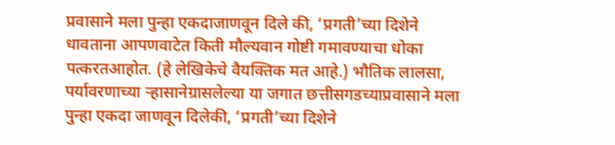प्रवासाने मला पुन्हा एकदाजाणवून दिले की, ‘प्रगती’च्या दिशेने धावताना आपणवाटेत किती मौल्यवान गोष्टी गमावण्याचा धोका पत्करतआहोत. (हे लेखिकेचे वैयक्तिक मत आहे.) भौतिक लालसा, पर्यावरणाच्या ऱ्हासानेग्रासलेल्या या जगात छत्तीसगडच्याप्रवासाने मला पुन्हा एकदा जाणवून दिलेकी, ‘प्रगती’च्या दिशेने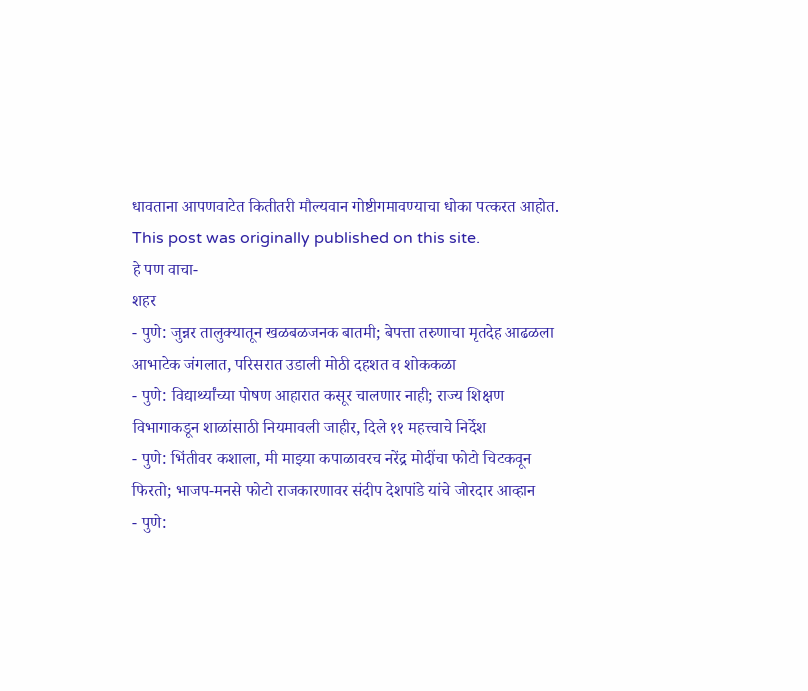धावताना आपणवाटेत कितीतरी मौल्यवान गोष्टीगमावण्याचा धोका पत्करत आहोत.
This post was originally published on this site.
हे पण वाचा-
शहर
- पुणे: जुन्नर तालुक्यातून खळबळजनक बातमी; बेपत्ता तरुणाचा मृतदेह आढळला आभाटेक जंगलात, परिसरात उडाली मोठी दहशत व शोककळा
- पुणे: विद्यार्थ्यांच्या पोषण आहारात कसूर चालणार नाही; राज्य शिक्षण विभागाकडून शाळांसाठी नियमावली जाहीर, दिले ११ महत्त्वाचे निर्देश
- पुणे: भिंतीवर कशाला, मी माझ्या कपाळावरच नरेंद्र मोदींचा फोटो चिटकवून फिरतो; भाजप-मनसे फोटो राजकारणावर संदीप देशपांडे यांचे जोरदार आव्हान
- पुणे: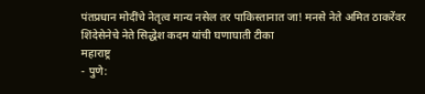पंतप्रधान मोदींचे नेतृत्व मान्य नसेल तर पाकिस्तानात जा! मनसे नेते अमित ठाकरेंवर शिंदेसेनेचे नेते सिद्धेश कदम यांची घणाघाती टीका
महाराष्ट्र
- पुणे: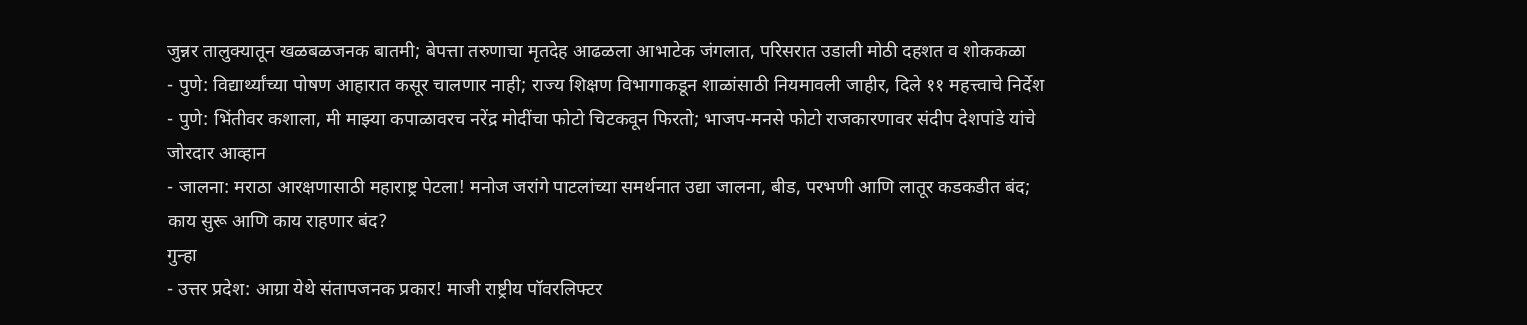जुन्नर तालुक्यातून खळबळजनक बातमी; बेपत्ता तरुणाचा मृतदेह आढळला आभाटेक जंगलात, परिसरात उडाली मोठी दहशत व शोककळा
- पुणे: विद्यार्थ्यांच्या पोषण आहारात कसूर चालणार नाही; राज्य शिक्षण विभागाकडून शाळांसाठी नियमावली जाहीर, दिले ११ महत्त्वाचे निर्देश
- पुणे: भिंतीवर कशाला, मी माझ्या कपाळावरच नरेंद्र मोदींचा फोटो चिटकवून फिरतो; भाजप-मनसे फोटो राजकारणावर संदीप देशपांडे यांचे जोरदार आव्हान
- जालना: मराठा आरक्षणासाठी महाराष्ट्र पेटला! मनोज जरांगे पाटलांच्या समर्थनात उद्या जालना, बीड, परभणी आणि लातूर कडकडीत बंद; काय सुरू आणि काय राहणार बंद?
गुन्हा
- उत्तर प्रदेश: आग्रा येथे संतापजनक प्रकार! माजी राष्ट्रीय पॉवरलिफ्टर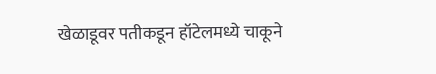खेळाडूवर पतीकडून हॉटेलमध्ये चाकूने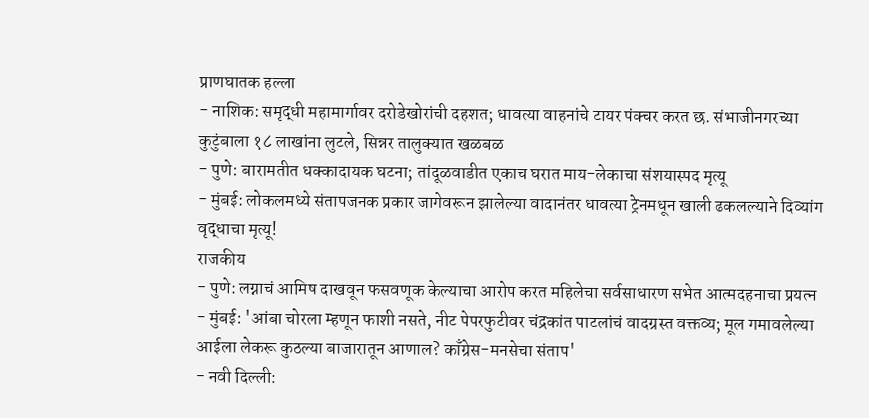प्राणघातक हल्ला
- नाशिक: समृद्धी महामार्गावर दरोडेखोरांची दहशत; धावत्या वाहनांचे टायर पंक्चर करत छ. संभाजीनगरच्या कुटुंबाला १८ लाखांना लुटले, सिन्नर तालुक्यात खळबळ
- पुणे: बारामतीत धक्कादायक घटना; तांदूळवाडीत एकाच घरात माय-लेकाचा संशयास्पद मृत्यू
- मुंबई: लोकलमध्ये संतापजनक प्रकार जागेवरून झालेल्या वादानंतर धावत्या ट्रेनमधून खाली ढकलल्याने दिव्यांग वृद्धाचा मृत्यू!
राजकीय
- पुणे: लग्नाचं आमिष दाखवून फसवणूक केल्याचा आरोप करत महिलेचा सर्वसाधारण सभेत आत्मदहनाचा प्रयत्न
- मुंबई: 'आंबा चोरला म्हणून फाशी नसते, नीट पेपरफुटीवर चंद्रकांत पाटलांचं वादग्रस्त वक्तव्य; मूल गमावलेल्या आईला लेकरू कुठल्या बाजारातून आणाल? काँग्रेस-मनसेचा संताप'
- नवी दिल्ली: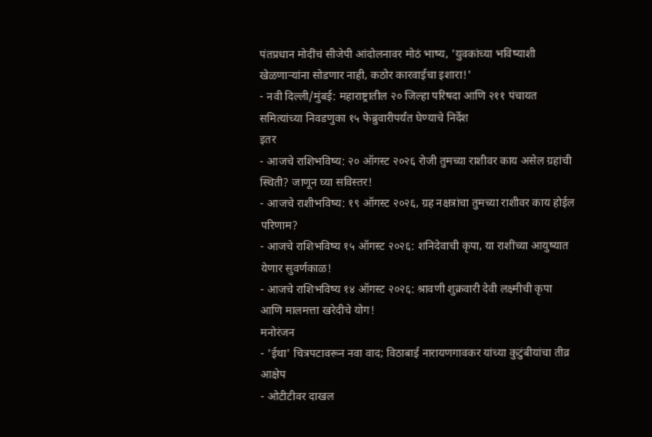पंतप्रधान मोदींचं सीजेपी आंदोलनावर मोठं भाष्य, 'युवकांच्या भविष्याशी खेळणाऱ्यांना सोडणार नाही, कठोर कारवाईचा इशारा!'
- नवी दिल्ली/मुंबई: महाराष्ट्रातील २० जिल्हा परिषदा आणि २११ पंचायत समित्यांच्या निवडणुका १५ फेब्रुवारीपर्यंत घेण्याचे निर्देश
इतर
- आजचे राशिभविष्य: २० ऑगस्ट २०२६ रोजी तुमच्या राशीवर काय असेल ग्रहांची स्थिती? जाणून घ्या सविस्तर!
- आजचे राशीभविष्य: १९ ऑगस्ट २०२६, ग्रह नक्षत्रांचा तुमच्या राशीवर काय होईल परिणाम?
- आजचे राशिभविष्य १५ ऑगस्ट २०२६: शनिदेवाची कृपा, या राशींच्या आयुष्यात येणार सुवर्णकाळ!
- आजचे राशिभविष्य १४ ऑगस्ट २०२६: श्रावणी शुक्रवारी देवी लक्ष्मीची कृपा आणि मालमत्ता खरेदीचे योग!
मनोरंजन
- 'ईथा' चित्रपटावरून नवा वाद; विठाबाई नारायणगावकर यांच्या कुटुंबीयांचा तीव्र आक्षेप
- ओटीटीवर दाखल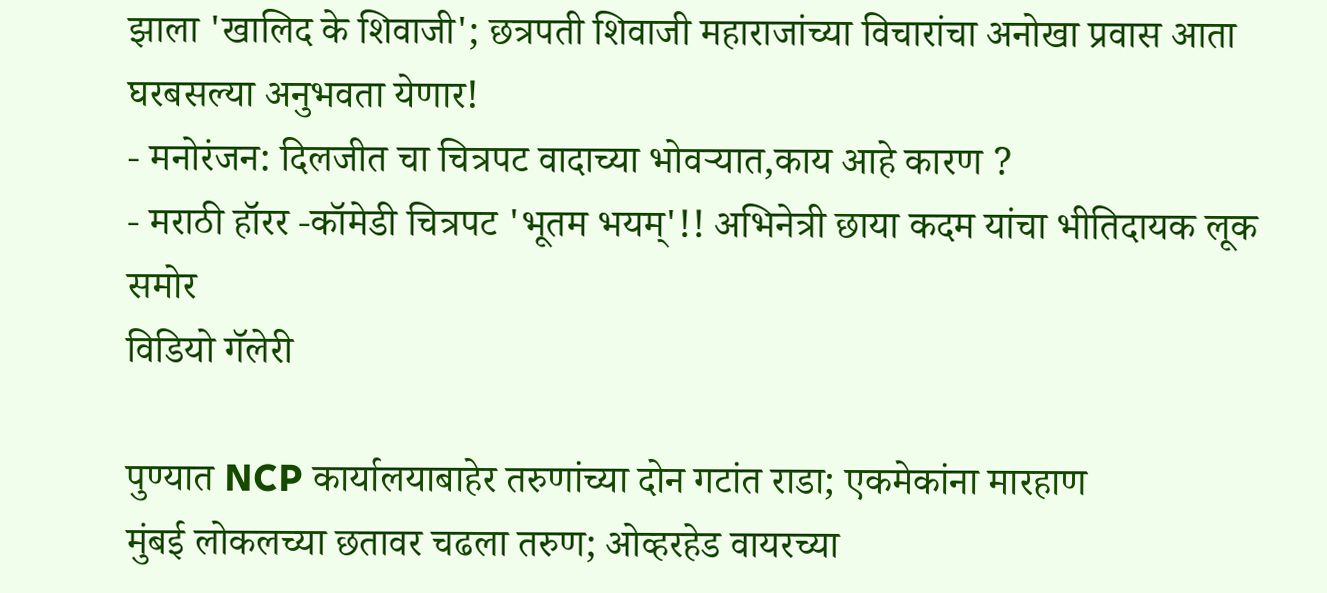झाला 'खालिद के शिवाजी'; छत्रपती शिवाजी महाराजांच्या विचारांचा अनोखा प्रवास आता घरबसल्या अनुभवता येणार!
- मनोरंजन: दिलजीत चा चित्रपट वादाच्या भोवऱ्यात,काय आहे कारण ?
- मराठी हॉरर -कॉमेडी चित्रपट 'भूतम भयम्'!! अभिनेत्री छाया कदम यांचा भीतिदायक लूक समोर
विडियो गॅलेरी

पुण्यात NCP कार्यालयाबाहेर तरुणांच्या दोन गटांत राडा; एकमेकांना मारहाण
मुंबई लोकलच्या छतावर चढला तरुण; ओव्हरहेड वायरच्या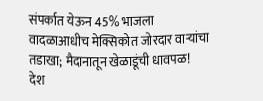संपर्कात येऊन 45% भाजला
वादळाआधीच मेक्सिकोत जोरदार वाऱ्यांचा तडाखा; मैदानातून खेळाडूंची धावपळ!
देश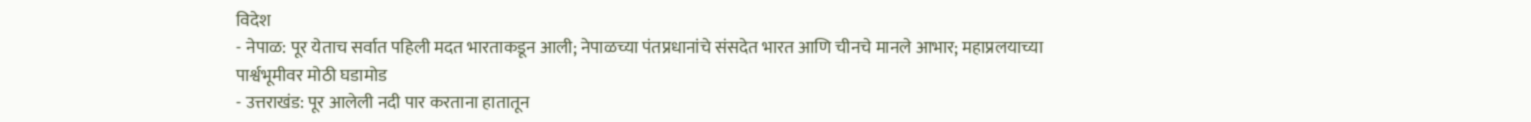विदेश
- नेपाळ: पूर येताच सर्वात पहिली मदत भारताकडून आली; नेपाळच्या पंतप्रधानांचे संसदेत भारत आणि चीनचे मानले आभार; महाप्रलयाच्या पार्श्वभूमीवर मोठी घडामोड
- उत्तराखंड: पूर आलेली नदी पार करताना हातातून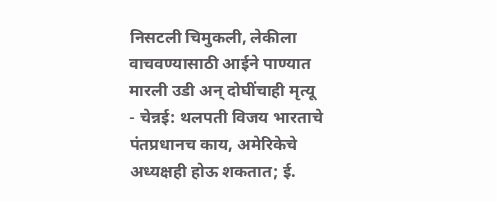निसटली चिमुकली, लेकीला वाचवण्यासाठी आईने पाण्यात मारली उडी अन् दोघींचाही मृत्यू
- चेन्नई: थलपती विजय भारताचे पंतप्रधानच काय, अमेरिकेचे अध्यक्षही होऊ शकतात; ई.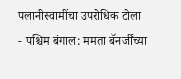पलानीस्वामींचा उपरोधिक टोला
- पश्चिम बंगाल: ममता बॅनर्जींच्या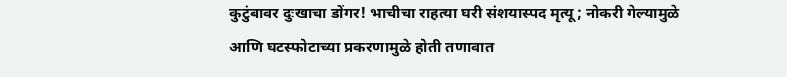कुटुंबावर दुःखाचा डोंगर! भाचीचा राहत्या घरी संशयास्पद मृत्यू; नोकरी गेल्यामुळे आणि घटस्फोटाच्या प्रकरणामुळे होती तणावात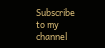Subscribe to my channel